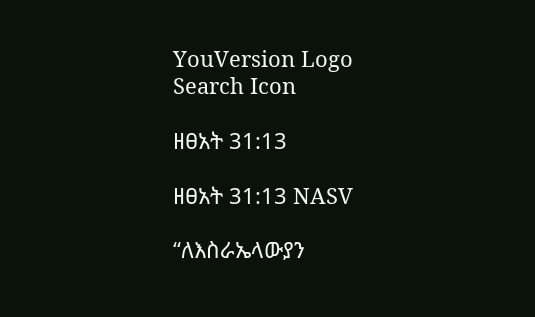YouVersion Logo
Search Icon

ዘፀአት 31:13

ዘፀአት 31:13 NASV

“ለእስራኤላውያን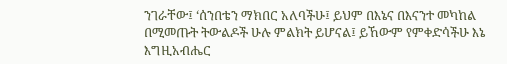ንገራቸው፤ ‘ሰንበቴን ማክበር አለባችሁ፤ ይህም በእኔና በእናንተ መካከል በሚመጡት ትውልዶች ሁሉ ምልክት ይሆናል፤ ይኸውም የምቀድሳችሁ እኔ እግዚአብሔር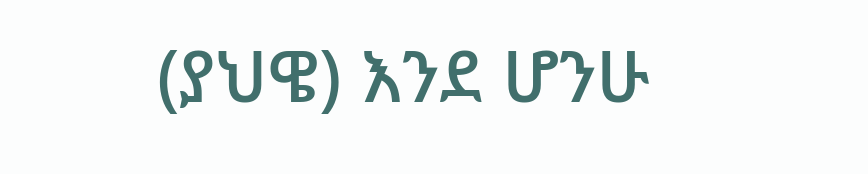(ያህዌ) እንደ ሆንሁ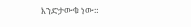እንድታውቁ ነው።